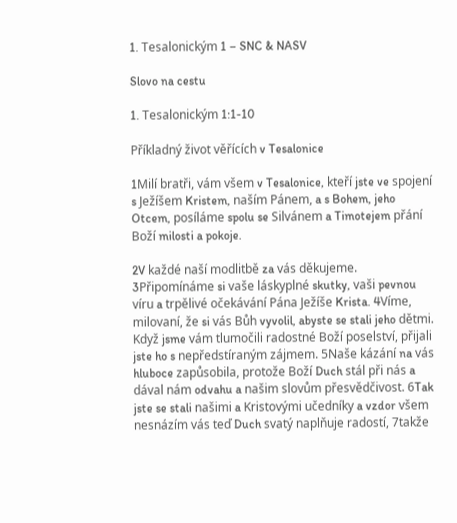1. Tesalonickým 1 – SNC & NASV

Slovo na cestu

1. Tesalonickým 1:1-10

Příkladný život věřících v Tesalonice

1Milí bratři, vám všem v Tesalonice, kteří jste ve spojení s Ježíšem Kristem, naším Pánem, a s Bohem, jeho Otcem, posíláme spolu se Silvánem a Timotejem přání Boží milosti a pokoje.

2V každé naší modlitbě za vás děkujeme. 3Připomínáme si vaše láskyplné skutky, vaši pevnou víru a trpělivé očekávání Pána Ježíše Krista. 4Víme, milovaní, že si vás Bůh vyvolil, abyste se stali jeho dětmi. Když jsme vám tlumočili radostné Boží poselství, přijali jste ho s nepředstíraným zájmem. 5Naše kázání na vás hluboce zapůsobila, protože Boží Duch stál při nás a dával nám odvahu a našim slovům přesvědčivost. 6Tak jste se stali našimi a Kristovými učedníky a vzdor všem nesnázím vás teď Duch svatý naplňuje radostí, 7takže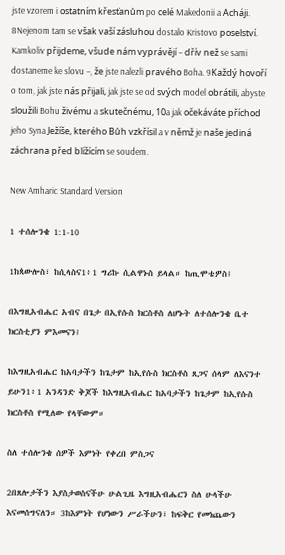jste vzorem i ostatním křesťanům po celé Makedonii a Acháji. 8Nejenom tam se však vaší zásluhou dostalo Kristovo poselství. Kamkoliv přijdeme, všude nám vyprávějí – dřív než se sami dostaneme ke slovu –, že jste nalezli pravého Boha. 9Každý hovoří o tom, jak jste nás přijali, jak jste se od svých model obrátili, abyste sloužili Bohu živému a skutečnému, 10a jak očekáváte příchod jeho Syna Ježíše, kterého Bůh vzkřísil a v němž je naše jediná záchrana před blížícím se soudem.

New Amharic Standard Version

1 ተሰሎንቄ 1:1-10

1ከጳውሎስ፣ ከሲላስና1፥1 ግሪኩ ሲልዋኑስ ይላል። ከጢሞቴዎስ፤

በእግዚአብሔር አብና በጌታ በኢየሱስ ክርስቶስ ለሆኑት ለተሰሎንቄ ቤተ ክርስቲያን ምእመናን፤

ከእግዚአብሔር ከአባታችን ከጌታም ከኢየሱስ ክርስቶስ ጸጋና ሰላም ለእናንተ ይሁን1፥1 አንዳንድ ቅጆች ከእግዚአብሔር ከአባታችን ከጌታም ከኢየሱስ ክርስቶስ የሚለው የላቸውም።

ስለ ተሰሎንቄ ሰዎች እምነት የቀረበ ምስጋና

2በጸሎታችን እያስታወስናችሁ ሁልጊዜ እግዚአብሔርን ስለ ሁላችሁ እናመሰግናለን። 3ከእምነት የሆነውን ሥራችሁን፣ ከፍቅር የመነጨውን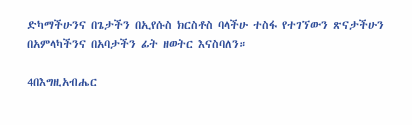ድካማችሁንና በጌታችን በኢየሱስ ክርስቶስ ባላችሁ ተስፋ የተገኘውን ጽናታችሁን በአምላካችንና በአባታችን ፊት ዘወትር እናስባለን።

4በእግዚአብሔር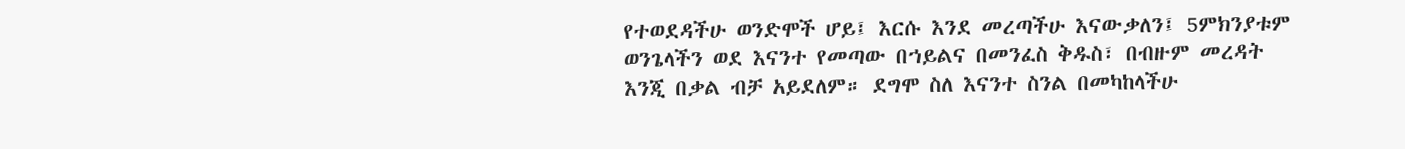የተወደዳችሁ ወንድሞች ሆይ፤ እርሱ እንደ መረጣችሁ እናውቃለን፤ 5ምክንያቱም ወንጌላችን ወደ እናንተ የመጣው በኀይልና በመንፈስ ቅዱስ፣ በብዙም መረዳት እንጂ በቃል ብቻ አይደለም። ደግሞ ስለ እናንተ ስንል በመካከላችሁ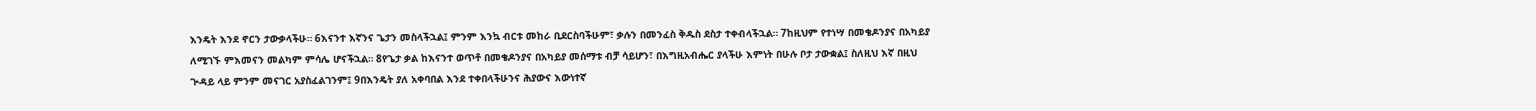እንዴት እንደ ኖርን ታውቃላችሁ። 6እናንተ እኛንና ጌታን መስላችኋል፤ ምንም እንኳ ብርቱ መከራ ቢደርስባችሁም፣ ቃሉን በመንፈስ ቅዱስ ደስታ ተቀብላችኋል። 7ከዚህም የተነሣ በመቄዶንያና በአካይያ ለሚገኙ ምእመናን መልካም ምሳሌ ሆናችኋል። 8የጌታ ቃል ከእናንተ ወጥቶ በመቄዶንያና በአካይያ መሰማቱ ብቻ ሳይሆን፣ በእግዚአብሔር ያላችሁ እምነት በሁሉ ቦታ ታውቋል፤ ስለዚህ እኛ በዚህ ጕዳይ ላይ ምንም መናገር አያስፈልገንም፤ 9በእንዴት ያለ አቀባበል እንደ ተቀበላችሁንና ሕያውና እውነተኛ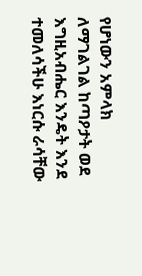የሆነውን አምላክ ለማገልገል ከጣዖታት ወደ እግዚአብሔር እንዴት እንደ ተመለሳችሁ እነርሱ ራሳቸው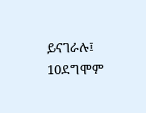ይናገራሉ፤ 10ደግሞም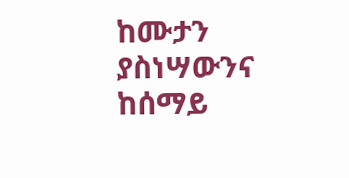ከሙታን ያስነሣውንና ከሰማይ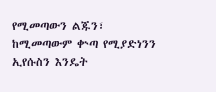የሚመጣውን ልጁን፣ ከሚመጣውም ቍጣ የሚያድነንን ኢየሱስን እንዴት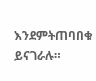እንደምትጠባበቁ ይናገራሉ።